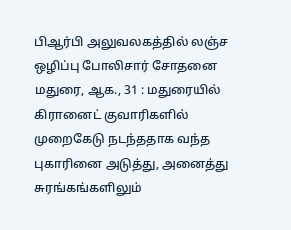பிஆர்பி அலுவலகத்தில் லஞ்ச ஒழிப்பு போலிசார் சோதனை
மதுரை, ஆக., 31 : மதுரையில் கிரானைட் குவாரிகளில் முறைகேடு நடந்ததாக வந்த புகாரினை அடுத்து, அனைத்து சுரங்கங்களிலும்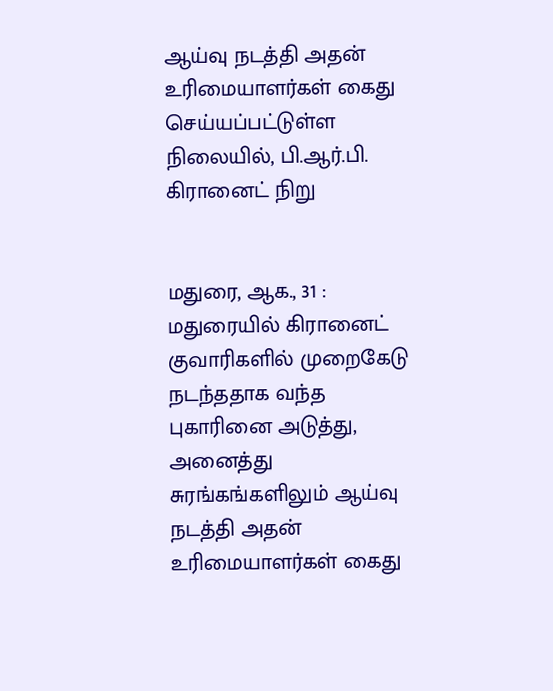ஆய்வு நடத்தி அதன் உரிமையாளர்கள் கைது செய்யப்பட்டுள்ள நிலையில், பி.ஆர்.பி. கிரானைட் நிறு


மதுரை, ஆக., 31 : மதுரையில் கிரானைட் குவாரிகளில் முறைகேடு நடந்ததாக வந்த புகாரினை அடுத்து, அனைத்து சுரங்கங்களிலும் ஆய்வு நடத்தி அதன் உரிமையாளர்கள் கைது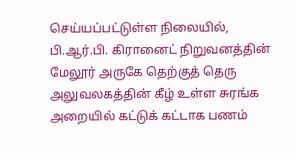செய்யப்பட்டுள்ள நிலையில், பி.ஆர்.பி. கிரானைட் நிறுவனத்தின் மேலூர் அருகே தெற்குத் தெரு அலுவலகத்தின் கீழ் உள்ள சுரங்க அறையில் கட்டுக் கட்டாக பணம்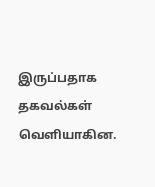இருப்பதாக தகவல்கள் வெளியாகின.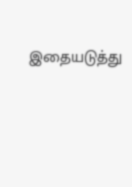இதையடுத்து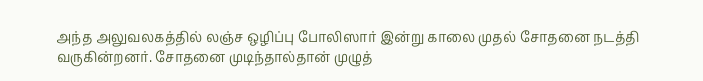அந்த அலுவலகத்தில் லஞ்ச ஒழிப்பு போலிஸார் இன்று காலை முதல் சோதனை நடத்தி வருகின்றனர். சோதனை முடிந்தால்தான் முழுத்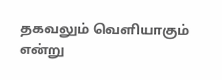தகவலும் வெளியாகும் என்று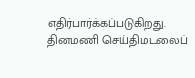எதிர்பார்க்கப்படுகிறது.
தினமணி செய்திமடலைப்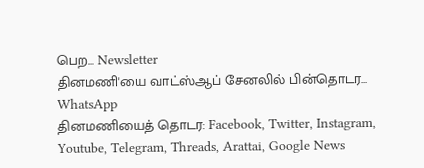பெற... Newsletter
தினமணி'யை வாட்ஸ்ஆப் சேனலில் பின்தொடர... WhatsApp
தினமணியைத் தொடர: Facebook, Twitter, Instagram, Youtube, Telegram, Threads, Arattai, Google News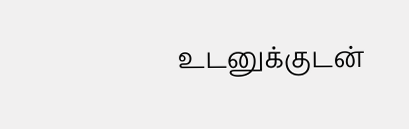உடனுக்குடன்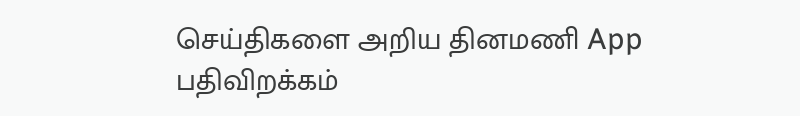செய்திகளை அறிய தினமணி App பதிவிறக்கம்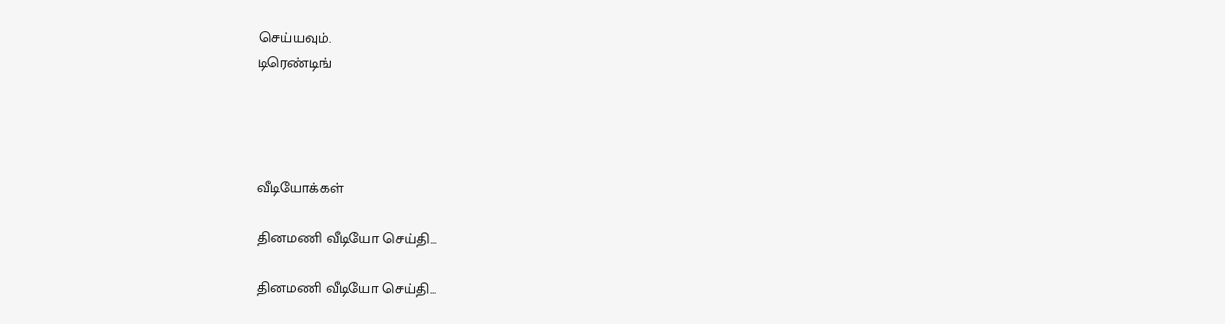செய்யவும்.
டிரெண்டிங்




வீடியோக்கள்

தினமணி வீடியோ செய்தி...

தினமணி வீடியோ செய்தி...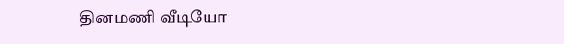தினமணி வீடியோ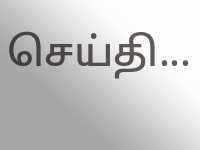செய்தி...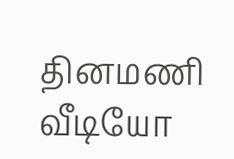தினமணி வீடியோ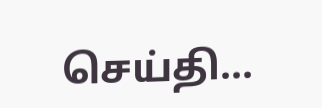செய்தி...